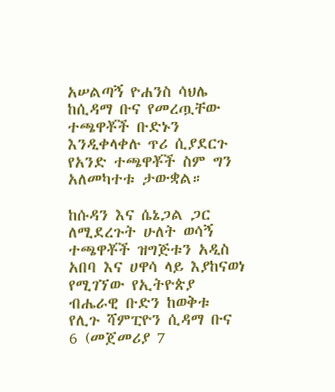አሠልጣኝ ዮሐንስ ሳህሌ ከሲዳማ ቡና የመረጧቸው ተጫዋቾች ቡድኑን እንዲቀላቀሉ ጥሪ ሲያደርጉ የአንድ ተጫዋቾች ስም ግን አለመካተቱ ታውቋል።

ከሱዳን እና ሴኔጋል ጋር ለሚደረጉት ሁለት ወሳኝ ተጫዋቾች ዝግጅቱን አዲስ አበባ እና ሀዋሳ ላይ እያከናወነ የሚገኘው የኢትዮጵያ ብሔራዊ ቡድን ከወቅቱ የሊጉ ሻምፒዮን ሲዳማ ቡና 6 (መጀመሪያ 7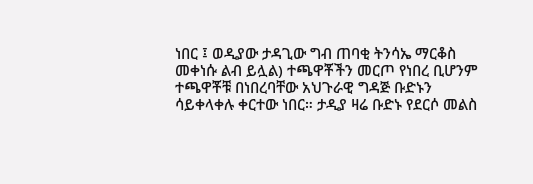ነበር ፤ ወዲያው ታዳጊው ግብ ጠባቂ ትንሳኤ ማርቆስ መቀነሱ ልብ ይሏል) ተጫዋቾችን መርጦ የነበረ ቢሆንም ተጫዋቾቹ በነበረባቸው አህጉራዊ ግዳጅ ቡድኑን ሳይቀላቀሉ ቀርተው ነበር። ታዲያ ዛሬ ቡድኑ የደርሶ መልስ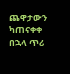ጨዋታውን ካጠናቀቀ በኋላ ጥሪ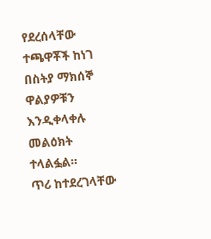የደረሰላቸው ተጫዋቾች ከነገ በስትያ ማክሰኞ ዋልያዎቹን እንዲቀላቀሉ መልዕክት ተላልፏል።
ጥሪ ከተደረገላቸው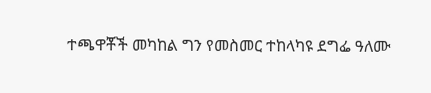ተጫዋቾች መካከል ግን የመስመር ተከላካዩ ደግፌ ዓለሙ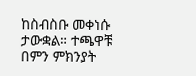ከስብስቡ መቀነሱ ታውቋል። ተጫዋቹ በምን ምክንያት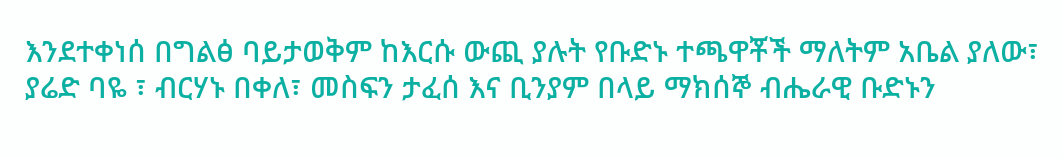እንደተቀነሰ በግልፅ ባይታወቅም ከእርሱ ውጪ ያሉት የቡድኑ ተጫዋቾች ማለትም አቤል ያለው፣ ያሬድ ባዬ ፣ ብርሃኑ በቀለ፣ መስፍን ታፈሰ እና ቢንያም በላይ ማክሰኞ ብሔራዊ ቡድኑን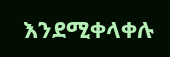እንደሚቀላቀሉ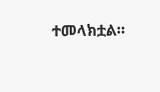ተመላክቷል።